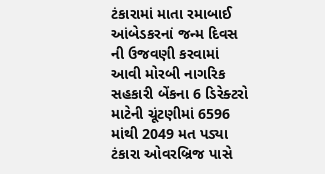ટંકારામાં માતા રમાબાઈ આંબેડકરનાં જન્મ દિવસ ની ઉજવણી કરવામાં આવી મોરબી નાગરિક સહકારી બેંકના 6 ડિરેક્ટરો માટેની ચૂંટણીમાં 6596 માંથી 2049 મત પડ્યા ટંકારા ઓવરબ્રિજ પાસે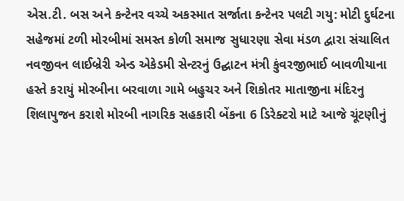એસ.ટી. બસ અને કન્ટેનર વચ્ચે અકસ્માત સર્જાતા કન્ટેનર પલટી ગયુ: મોટી દુર્ઘટના સહેજમાં ટળી મોરબીમાં સમસ્ત કોળી સમાજ સુધારણા સેવા મંડળ દ્વારા સંચાલિત નવજીવન લાઈબ્રેરી એન્ડ એકેડમી સેન્ટરનું ઉદ્ઘાટન મંત્રી કુંવરજીભાઈ બાવળીયાના હસ્તે કરાયું મોરબીના બરવાળા ગામે બહુચર અને શિકોતર માતાજીના મંદિરનુ શિલાપુજન કરાશે મોરબી નાગરિક સહકારી બેંકના 6 ડિરેક્ટરો માટે આજે ચૂંટણીનું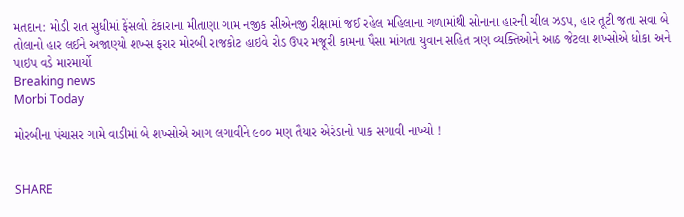મતદાન: મોડી રાત સુધીમાં ફેંસલો ટંકારાના મીતાણા ગામ નજીક સીએનજી રીક્ષામાં જઈ રહેલ મહિલાના ગળામાંથી સોનાના હારની ચીલ ઝડપ, હાર તૂટી જતા સવા બે તોલાનો હાર લઈને અજાણ્યો શખ્સ ફરાર મોરબી રાજકોટ હાઇવે રોડ ઉપર મજૂરી કામના પૈસા માંગતા યુવાન સહિત ત્રણ વ્યક્તિઓને આઠ જેટલા શખ્સોએ ધોકા અને પાઇપ વડે મારમાર્યો
Breaking news
Morbi Today

મોરબીના પંચાસર ગામે વાડીમાં બે શખ્સોએ આગ લગાવીને ૯૦૦ મણ તૈયાર એરંડાનો પાક સગાવી નાખ્યો !


SHARE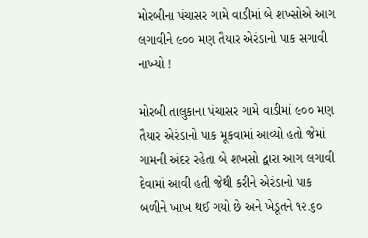મોરબીના પંચાસર ગામે વાડીમાં બે શખ્સોએ આગ લગાવીને ૯૦૦ મણ તૈયાર એરંડાનો પાક સગાવી નાખ્યો !

મોરબી તાલુકાના પંચાસર ગામે વાડીમાં ૯૦૦ મણ તૈયાર એરંડાનો પાક મૂકવામાં આવ્યો હતો જેમાં ગામની અંદર રહેતા બે શખસો દ્વારા આગ લગાવી દેવામાં આવી હતી જેથી કરીને એરંડાનો પાક બળીને ખાખ થઈ ગયો છે અને ખેડૂતને ૧૨.૬૦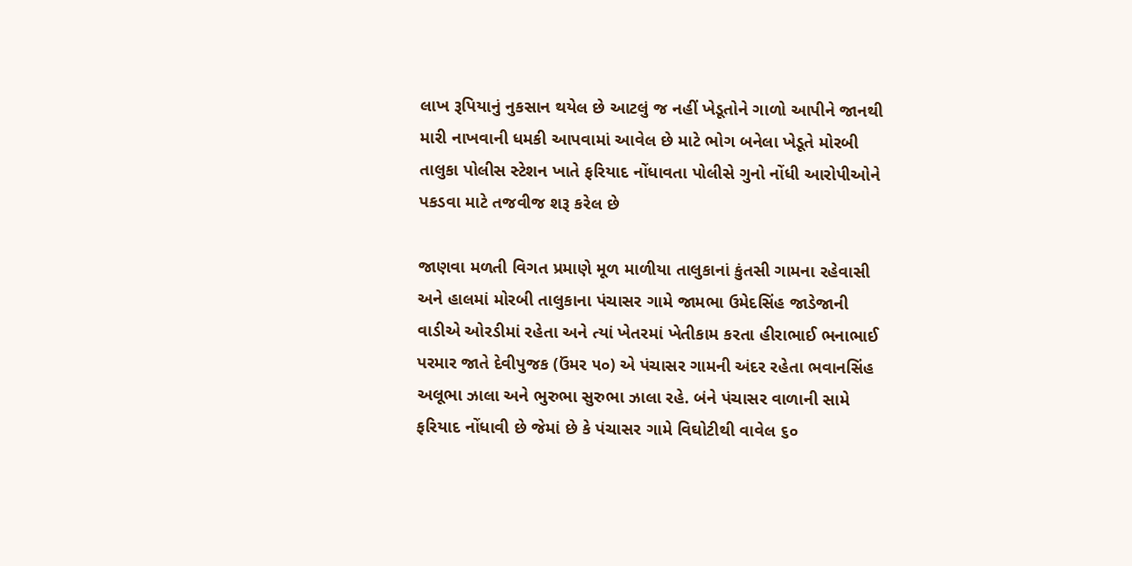લાખ રૂપિયાનું નુકસાન થયેલ છે આટલું જ નહીં ખેડૂતોને ગાળો આપીને જાનથી મારી નાખવાની ધમકી આપવામાં આવેલ છે માટે ભોગ બનેલા ખેડૂતે મોરબી તાલુકા પોલીસ સ્ટેશન ખાતે ફરિયાદ નોંધાવતા પોલીસે ગુનો નોંધી આરોપીઓને પકડવા માટે તજવીજ શરૂ કરેલ છે

જાણવા મળતી વિગત પ્રમાણે મૂળ માળીયા તાલુકાનાં કુંતસી ગામના રહેવાસી અને હાલમાં મોરબી તાલુકાના પંચાસર ગામે જામભા ઉમેદસિંહ જાડેજાની વાડીએ ઓરડીમાં રહેતા અને ત્યાં ખેતરમાં ખેતીકામ કરતા હીરાભાઈ ભનાભાઈ પરમાર જાતે દેવીપુજક (ઉંમર ૫૦) એ પંચાસર ગામની અંદર રહેતા ભવાનસિંહ અલૂભા ઝાલા અને ભુરુભા સુરુભા ઝાલા રહે. બંને પંચાસર વાળાની સામે ફરિયાદ નોંધાવી છે જેમાં છે કે પંચાસર ગામે વિઘોટીથી વાવેલ ૬૦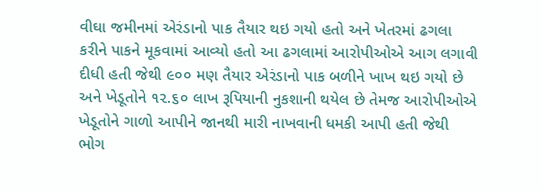વીઘા જમીનમાં એરંડાનો પાક તૈયાર થઇ ગયો હતો અને ખેતરમાં ઢગલા કરીને પાકને મૂકવામાં આવ્યો હતો આ ઢગલામાં આરોપીઓએ આગ લગાવી દીધી હતી જેથી ૯૦૦ મણ તૈયાર એરંડાનો પાક બળીને ખાખ થઇ ગયો છે અને ખેડૂતોને ૧૨.૬૦ લાખ રૂપિયાની નુકશાની થયેલ છે તેમજ આરોપીઓએ ખેડૂતોને ગાળો આપીને જાનથી મારી નાખવાની ધમકી આપી હતી જેથી ભોગ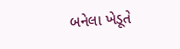બનેલા ખેડૂતે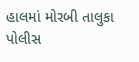હાલમાં મોરબી તાલુકા પોલીસ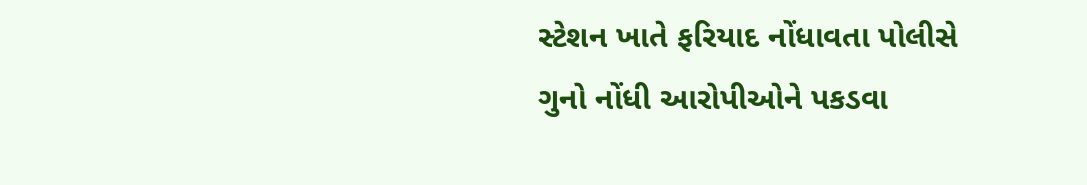સ્ટેશન ખાતે ફરિયાદ નોંધાવતા પોલીસે ગુનો નોંધી આરોપીઓને પકડવા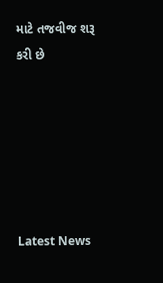માટે તજવીજ શરૂ કરી છે






Latest News